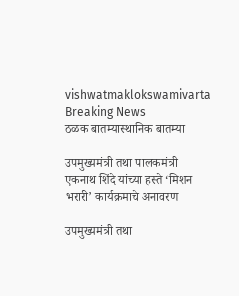vishwatmaklokswamivarta
Breaking News
ठळक बातम्यास्थानिक बातम्या

उपमुख्यमंत्री तथा पालकमंत्री एकनाथ शिंदे यांच्या हस्ते ‘मिशन भरारी’ कार्यक्रमाचे अनावरण

उपमुख्यमंत्री तथा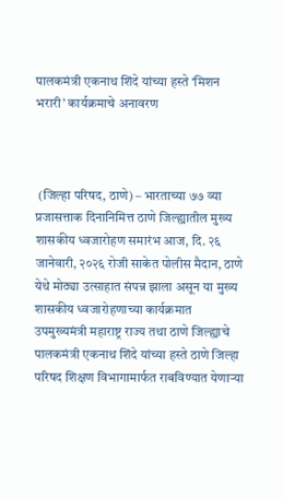पालकमंत्री एकनाथ शिंदे यांच्या हस्ते ‘मिशन भरारी’ कार्यक्रमाचे अनावरण



 (जिल्हा परिषद, ठाणे) – भारताच्या ७७ व्या प्रजासत्ताक दिनानिमित्त ठाणे जिल्ह्यातील मुख्य शासकीय ध्वजारोहण समारंभ आज, दि. २६ जानेवारी, २०२६ रोजी साकेत पोलीस मैदान, ठाणे येथे मोठ्या उत्साहात संपन्न झाला असून या मुख्य शासकीय ध्वजारोहणाच्या कार्यक्रमात उपमुख्यमंत्री महाराष्ट्र राज्य तथा ठाणे जिल्ह्याचे पालकमंत्री एकनाथ शिंदे यांच्या हस्ते ठाणे जिल्हा परिषद शिक्षण विभागामार्फत राबविण्यात येणाऱ्या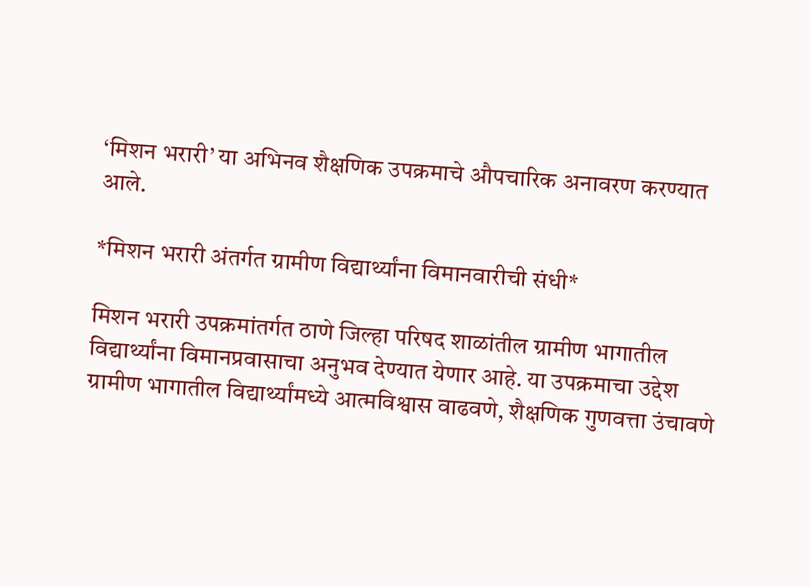‘मिशन भरारी’ या अभिनव शैक्षणिक उपक्रमाचे औपचारिक अनावरण करण्यात आले.

*मिशन भरारी अंतर्गत ग्रामीण विद्यार्थ्यांना विमानवारीची संधी*

मिशन भरारी उपक्रमांतर्गत ठाणे जिल्हा परिषद शाळांतील ग्रामीण भागातील विद्यार्थ्यांना विमानप्रवासाचा अनुभव देण्यात येणार आहे. या उपक्रमाचा उद्देश ग्रामीण भागातील विद्यार्थ्यांमध्ये आत्मविश्वास वाढवणे, शैक्षणिक गुणवत्ता उंचावणे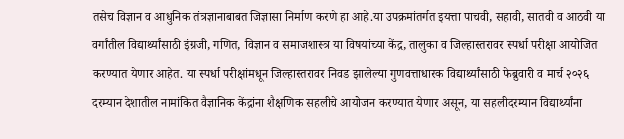तसेच विज्ञान व आधुनिक तंत्रज्ञानाबाबत जिज्ञासा निर्माण करणे हा आहे.या उपक्रमांतर्गत इयत्ता पाचवी, सहावी, सातवी व आठवी या वर्गांतील विद्यार्थ्यांसाठी इंग्रजी, गणित, विज्ञान व समाजशास्त्र या विषयांच्या केंद्र, तालुका व जिल्हास्तरावर स्पर्धा परीक्षा आयोजित करण्यात येणार आहेत. या स्पर्धा परीक्षांमधून जिल्हास्तरावर निवड झालेल्या गुणवत्ताधारक विद्यार्थ्यांसाठी फेब्रुवारी व मार्च २०२६ दरम्यान देशातील नामांकित वैज्ञानिक केंद्रांना शैक्षणिक सहलीचे आयोजन करण्यात येणार असून, या सहलीदरम्यान विद्यार्थ्यांना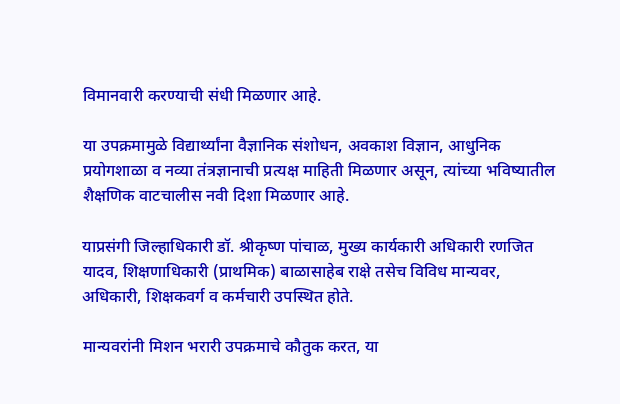विमानवारी करण्याची संधी मिळणार आहे.

या उपक्रमामुळे विद्यार्थ्यांना वैज्ञानिक संशोधन, अवकाश विज्ञान, आधुनिक प्रयोगशाळा व नव्या तंत्रज्ञानाची प्रत्यक्ष माहिती मिळणार असून, त्यांच्या भविष्यातील शैक्षणिक वाटचालीस नवी दिशा मिळणार आहे.

याप्रसंगी जिल्हाधिकारी डॉ. श्रीकृष्ण पांचाळ, मुख्य कार्यकारी अधिकारी रणजित यादव, शिक्षणाधिकारी (प्राथमिक) बाळासाहेब राक्षे तसेच विविध मान्यवर, अधिकारी, शिक्षकवर्ग व कर्मचारी उपस्थित होते.

मान्यवरांनी मिशन भरारी उपक्रमाचे कौतुक करत, या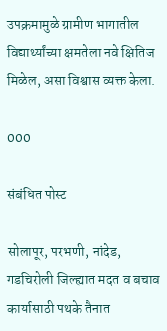उपक्रमामुळे ग्रामीण भागातील विद्यार्थ्यांच्या क्षमतेला नवे क्षितिज मिळेल, असा विश्वास व्यक्त केला.

000

संबंधित पोस्ट

सोलापूर, परभणी, नांदेड, गडचिरोली जिल्ह्यात मदत व बचाव कार्यासाठी पथके तैनात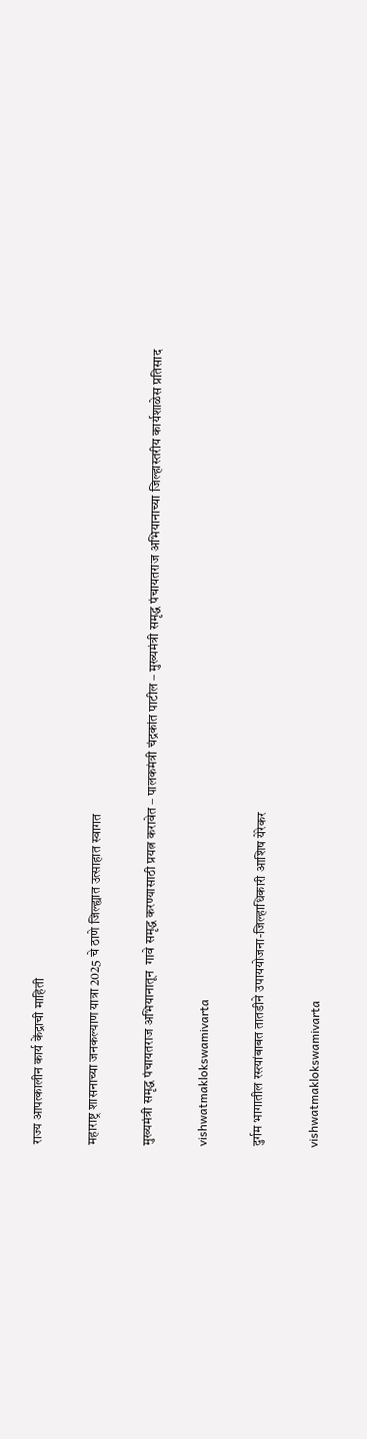राज्य आपत्कालीन कार्य केंद्राची माहिती

महाराष्ट्र शासनाच्या जनकल्याण यात्रा 2025 चे ठाणे जिल्ह्यात उत्साहात स्वागत

मुख्यमंत्री समृद्ध पंचायतराज अभियानातून  गावे समृद्ध करण्यासाठी प्रयत्न करावेत – पालकमंत्री चंद्रकांत पाटील – मुख्यमंत्री समृद्ध पंचायतराज अभियानाच्या जिल्हास्तरीय कार्यशाळेस प्रतिसाद

vishwatmaklokswamivarta

दुर्गम भागातील रस्त्यांबाबत तातडीने उपाययोजना-जिल्हाधिकारी आशिष येरेकर

vishwatmaklokswamivarta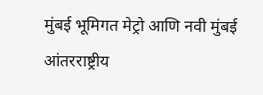मुंबई भूमिगत मेट्रो आणि नवी मुंबई आंतरराष्ट्रीय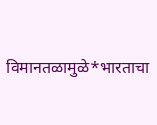विमानतळामुळे*भारताचा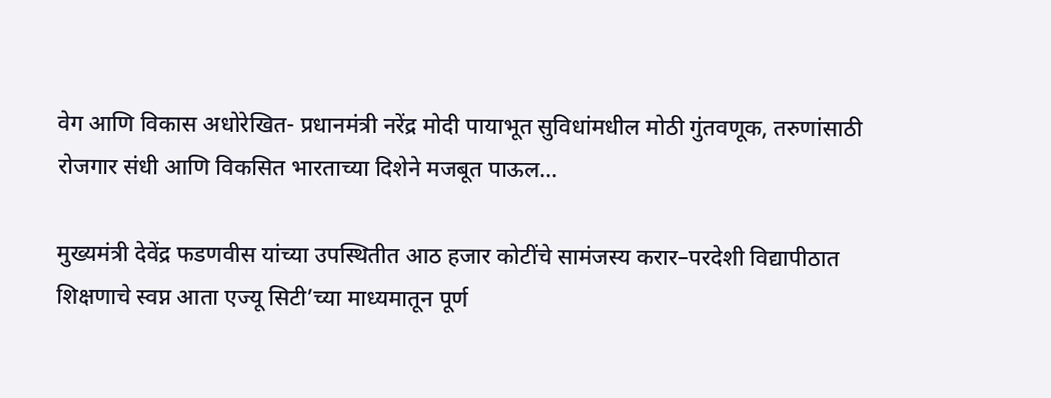वेग आणि विकास अधोरेखित- प्रधानमंत्री नरेंद्र मोदी पायाभूत सुविधांमधील मोठी गुंतवणूक, तरुणांसाठी रोजगार संधी आणि विकसित भारताच्या दिशेने मजबूत पाऊल…

मुख्यमंत्री देवेंद्र फडणवीस यांच्या उपस्थितीत आठ हजार कोटींचे सामंजस्य करार–परदेशी विद्यापीठात शिक्षणाचे स्वप्न आता एज्यू सिटी’च्या माध्यमातून पूर्ण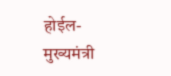होईल- मुख्यमंत्री